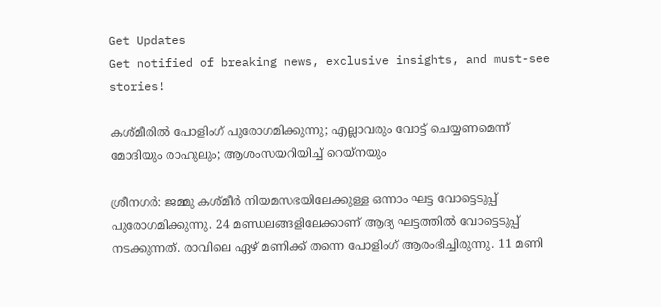Get Updates
Get notified of breaking news, exclusive insights, and must-see stories!

കശ്മീരില്‍ പോളിംഗ് പുരോഗമിക്കുന്നു; എല്ലാവരും വോട്ട് ചെയ്യണമെന്ന് മോദിയും രാഹുലും; ആശംസയറിയിച്ച് റെയ്‌നയും

ശ്രീനഗര്‍: ജമ്മു കശ്മീര്‍ നിയമസഭയിലേക്കുള്ള ഒന്നാം ഘട്ട വോട്ടെടുപ്പ് പുരോഗമിക്കുന്നു. 24 മണ്ഡലങ്ങളിലേക്കാണ് ആദ്യ ഘട്ടത്തില്‍ വോട്ടെടുപ്പ് നടക്കുന്നത്. രാവിലെ ഏഴ് മണിക്ക് തന്നെ പോളിംഗ് ആരംഭിച്ചിരുന്നു. 11 മണി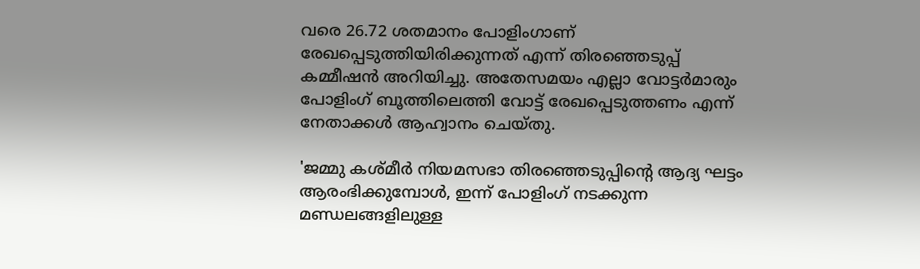വരെ 26.72 ശതമാനം പോളിംഗാണ് രേഖപ്പെടുത്തിയിരിക്കുന്നത് എന്ന് തിരഞ്ഞെടുപ്പ് കമ്മീഷന്‍ അറിയിച്ചു. അതേസമയം എല്ലാ വോട്ടര്‍മാരും പോളിംഗ് ബൂത്തിലെത്തി വോട്ട് രേഖപ്പെടുത്തണം എന്ന് നേതാക്കള്‍ ആഹ്വാനം ചെയ്തു.

'ജമ്മു കശ്മീര്‍ നിയമസഭാ തിരഞ്ഞെടുപ്പിന്റെ ആദ്യ ഘട്ടം ആരംഭിക്കുമ്പോള്‍, ഇന്ന് പോളിംഗ് നടക്കുന്ന മണ്ഡലങ്ങളിലുള്ള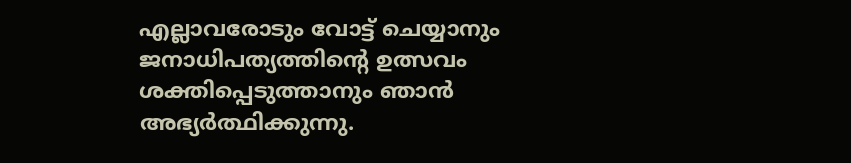എല്ലാവരോടും വോട്ട് ചെയ്യാനും ജനാധിപത്യത്തിന്റെ ഉത്സവം ശക്തിപ്പെടുത്താനും ഞാന്‍ അഭ്യര്‍ത്ഥിക്കുന്നു.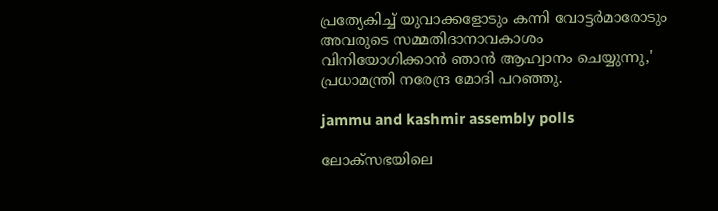പ്രത്യേകിച്ച് യുവാക്കളോടും കന്നി വോട്ടര്‍മാരോടും അവരുടെ സമ്മതിദാനാവകാശം വിനിയോഗിക്കാന്‍ ഞാന്‍ ആഹ്വാനം ചെയ്യുന്നു,' പ്രധാമന്ത്രി നരേന്ദ്ര മോദി പറഞ്ഞു.

jammu and kashmir assembly polls

ലോക്സഭയിലെ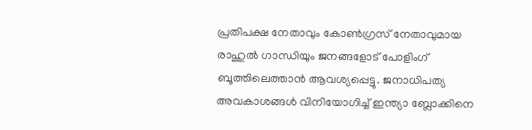പ്രതിപക്ഷ നേതാവും കോണ്‍ഗ്രസ് നേതാവുമായ രാഹുല്‍ ഗാന്ധിയും ജനങ്ങളോട് പോളിംഗ് ബൂത്തിലെത്താന്‍ ആവശ്യപ്പെട്ടു. ജനാധിപത്യ അവകാശങ്ങള്‍ വിനിയോഗിച്ച് ഇന്ത്യാ ബ്ലോക്കിനെ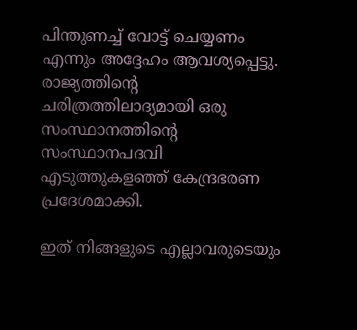പിന്തുണച്ച് വോട്ട് ചെയ്യണം എന്നും അദ്ദേഹം ആവശ്യപ്പെട്ടു. രാജ്യത്തിന്റെ ചരിത്രത്തിലാദ്യമായി ഒരു സംസ്ഥാനത്തിന്റെ സംസ്ഥാനപദവി എടുത്തുകളഞ്ഞ് കേന്ദ്രഭരണ പ്രദേശമാക്കി.

ഇത് നിങ്ങളുടെ എല്ലാവരുടെയും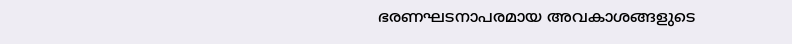ഭരണഘടനാപരമായ അവകാശങ്ങളുടെ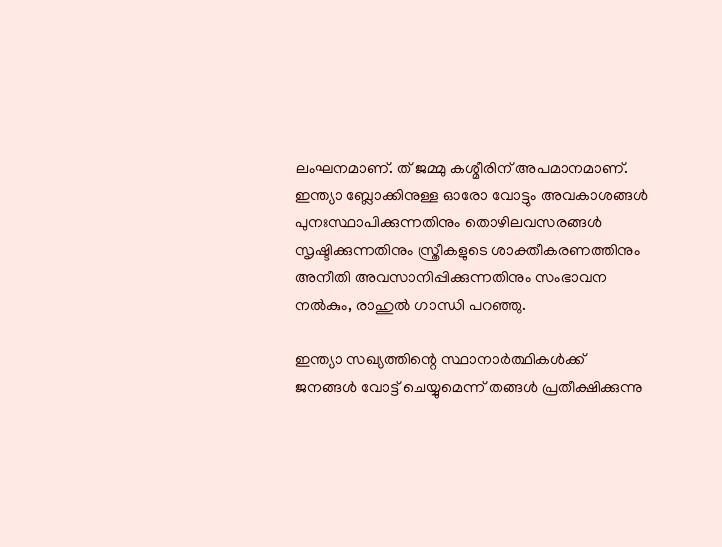ലംഘനമാണ്. ത് ജമ്മു കശ്മീരിന് അപമാനമാണ്. ഇന്ത്യാ ബ്ലോക്കിനുള്ള ഓരോ വോട്ടും അവകാശങ്ങള്‍ പുനഃസ്ഥാപിക്കുന്നതിനും തൊഴിലവസരങ്ങള്‍ സൃഷ്ടിക്കുന്നതിനും സ്ത്രീകളുടെ ശാക്തീകരണത്തിനും അനീതി അവസാനിപ്പിക്കുന്നതിനും സംഭാവന നല്‍കും, രാഹുല്‍ ഗാന്ധി പറഞ്ഞു.

ഇന്ത്യാ സഖ്യത്തിന്റെ സ്ഥാനാര്‍ത്ഥികള്‍ക്ക് ജനങ്ങള്‍ വോട്ട് ചെയ്യുമെന്ന് തങ്ങള്‍ പ്രതീക്ഷിക്കുന്നു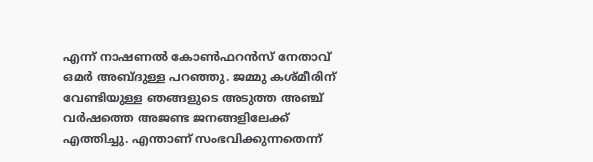എന്ന് നാഷണല്‍ കോണ്‍ഫറന്‍സ് നേതാവ് ഒമര്‍ അബ്ദുള്ള പറഞ്ഞു. ജമ്മു കശ്മീരിന് വേണ്ടിയുള്ള ഞങ്ങളുടെ അടുത്ത അഞ്ച് വര്‍ഷത്തെ അജണ്ട ജനങ്ങളിലേക്ക് എത്തിച്ചു. എന്താണ് സംഭവിക്കുന്നതെന്ന്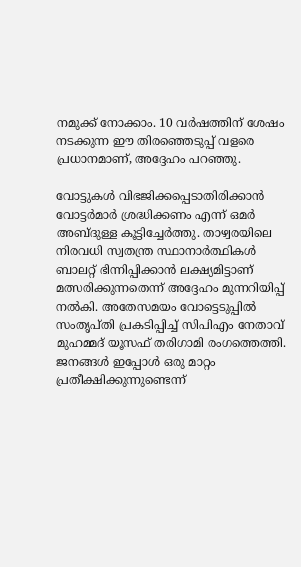നമുക്ക് നോക്കാം. 10 വര്‍ഷത്തിന് ശേഷം നടക്കുന്ന ഈ തിരഞ്ഞെടുപ്പ് വളരെ പ്രധാനമാണ്, അദ്ദേഹം പറഞ്ഞു.

വോട്ടുകള്‍ വിഭജിക്കപ്പെടാതിരിക്കാന്‍ വോട്ടര്‍മാര്‍ ശ്രദ്ധിക്കണം എന്ന് ഒമര്‍ അബ്ദുള്ള കൂട്ടിച്ചേര്‍ത്തു. താഴ്വരയിലെ നിരവധി സ്വതന്ത്ര സ്ഥാനാര്‍ത്ഥികള്‍ ബാലറ്റ് ഭിന്നിപ്പിക്കാന്‍ ലക്ഷ്യമിട്ടാണ് മത്സരിക്കുന്നതെന്ന് അദ്ദേഹം മുന്നറിയിപ്പ് നല്‍കി. അതേസമയം വോട്ടെടുപ്പില്‍ സംതൃപ്തി പ്രകടിപ്പിച്ച് സിപിഎം നേതാവ് മുഹമ്മദ് യൂസഫ് തരിഗാമി രംഗത്തെത്തി. ജനങ്ങള്‍ ഇപ്പോള്‍ ഒരു മാറ്റം പ്രതീക്ഷിക്കുന്നുണ്ടെന്ന്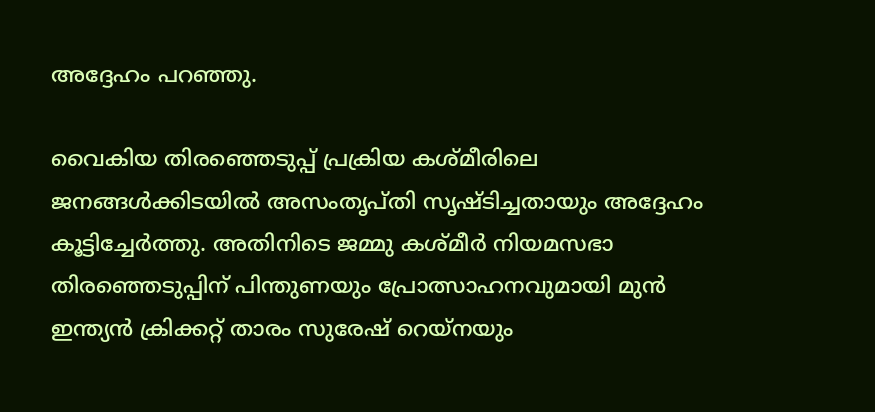അദ്ദേഹം പറഞ്ഞു.

വൈകിയ തിരഞ്ഞെടുപ്പ് പ്രക്രിയ കശ്മീരിലെ ജനങ്ങള്‍ക്കിടയില്‍ അസംതൃപ്തി സൃഷ്ടിച്ചതായും അദ്ദേഹം കൂട്ടിച്ചേര്‍ത്തു. അതിനിടെ ജമ്മു കശ്മീര്‍ നിയമസഭാ തിരഞ്ഞെടുപ്പിന് പിന്തുണയും പ്രോത്സാഹനവുമായി മുന്‍ ഇന്ത്യന്‍ ക്രിക്കറ്റ് താരം സുരേഷ് റെയ്നയും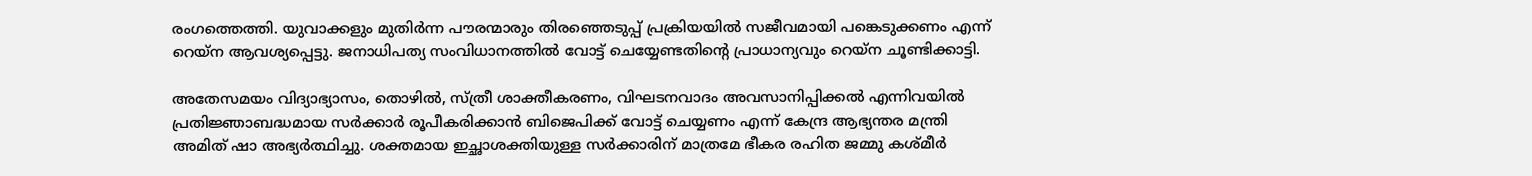രംഗത്തെത്തി. യുവാക്കളും മുതിര്‍ന്ന പൗരന്മാരും തിരഞ്ഞെടുപ്പ് പ്രക്രിയയില്‍ സജീവമായി പങ്കെടുക്കണം എന്ന് റെയ്‌ന ആവശ്യപ്പെട്ടു. ജനാധിപത്യ സംവിധാനത്തില്‍ വോട്ട് ചെയ്യേണ്ടതിന്റെ പ്രാധാന്യവും റെയ്‌ന ചൂണ്ടിക്കാട്ടി.

അതേസമയം വിദ്യാഭ്യാസം, തൊഴില്‍, സ്ത്രീ ശാക്തീകരണം, വിഘടനവാദം അവസാനിപ്പിക്കല്‍ എന്നിവയില്‍ പ്രതിജ്ഞാബദ്ധമായ സര്‍ക്കാര്‍ രൂപീകരിക്കാന്‍ ബിജെപിക്ക് വോട്ട് ചെയ്യണം എന്ന് കേന്ദ്ര ആഭ്യന്തര മന്ത്രി അമിത് ഷാ അഭ്യര്‍ത്ഥിച്ചു. ശക്തമായ ഇച്ഛാശക്തിയുള്ള സര്‍ക്കാരിന് മാത്രമേ ഭീകര രഹിത ജമ്മു കശ്മീര്‍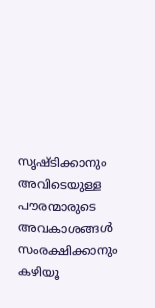സൃഷ്ടിക്കാനും അവിടെയുള്ള പൗരന്മാരുടെ അവകാശങ്ങള്‍ സംരക്ഷിക്കാനും കഴിയൂ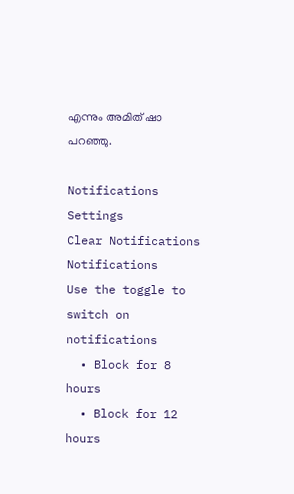എന്നും അമിത് ഷാ പറഞ്ഞു.

Notifications
Settings
Clear Notifications
Notifications
Use the toggle to switch on notifications
  • Block for 8 hours
  • Block for 12 hours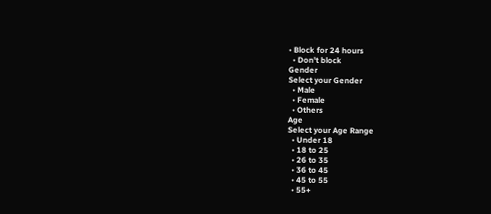• Block for 24 hours
  • Don't block
Gender
Select your Gender
  • Male
  • Female
  • Others
Age
Select your Age Range
  • Under 18
  • 18 to 25
  • 26 to 35
  • 36 to 45
  • 45 to 55
  • 55+